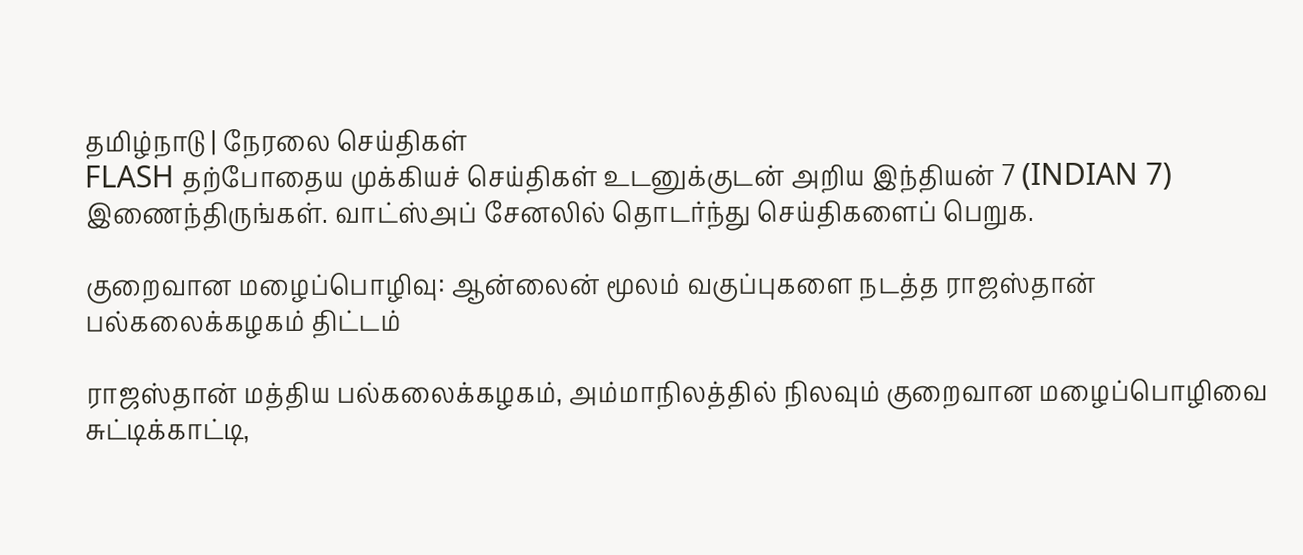தமிழ்நாடு | நேரலை செய்திகள்
FLASH தற்போதைய முக்கியச் செய்திகள் உடனுக்குடன் அறிய இந்தியன் 7 (INDIAN 7) இணைந்திருங்கள். வாட்ஸ்அப் சேனலில் தொடர்ந்து செய்திகளைப் பெறுக.

குறைவான மழைப்பொழிவு: ஆன்லைன் மூலம் வகுப்புகளை நடத்த ராஜஸ்தான் பல்கலைக்கழகம் திட்டம்

ராஜஸ்தான் மத்திய பல்கலைக்கழகம், அம்மாநிலத்தில் நிலவும் குறைவான மழைப்பொழிவை சுட்டிக்காட்டி,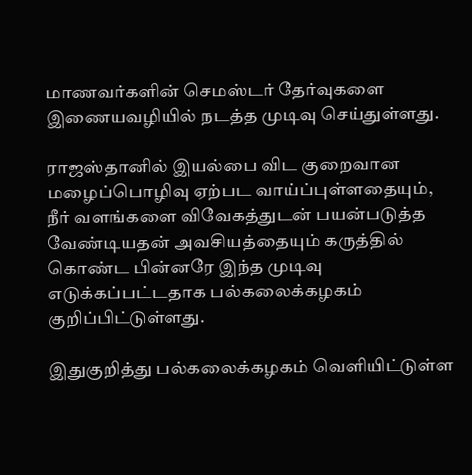மாணவர்களின் செமஸ்டர் தேர்வுகளை இணையவழியில் நடத்த முடிவு செய்துள்ளது.

ராஜஸ்தானில் இயல்பை விட குறைவான மழைப்பொழிவு ஏற்பட வாய்ப்புள்ளதையும், நீர் வளங்களை விவேகத்துடன் பயன்படுத்த வேண்டியதன் அவசியத்தையும் கருத்தில் கொண்ட பின்னரே இந்த முடிவு எடுக்கப்பட்டதாக பல்கலைக்கழகம் குறிப்பிட்டுள்ளது.

இதுகுறித்து பல்கலைக்கழகம் வெளியிட்டுள்ள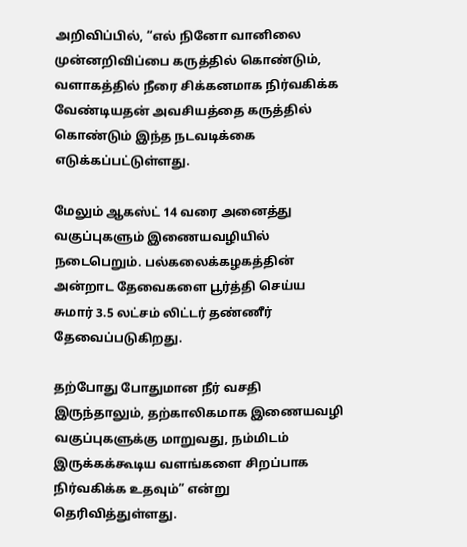அறிவிப்பில், “எல் நினோ வானிலை முன்னறிவிப்பை கருத்தில் கொண்டும், வளாகத்தில் நீரை சிக்கனமாக நிர்வகிக்க வேண்டியதன் அவசியத்தை கருத்தில் கொண்டும் இந்த நடவடிக்கை எடுக்கப்பட்டுள்ளது.

மேலும் ஆகஸ்ட் 14 வரை அனைத்து வகுப்புகளும் இணையவழியில் நடைபெறும். பல்கலைக்கழகத்தின் அன்றாட தேவைகளை பூர்த்தி செய்ய சுமார் 3.5 லட்சம் லிட்டர் தண்ணீர் தேவைப்படுகிறது.

தற்போது போதுமான நீர் வசதி இருந்தாலும், தற்காலிகமாக இணையவழி வகுப்புகளுக்கு மாறுவது, நம்மிடம் இருக்கக்கூடிய வளங்களை சிறப்பாக நிர்வகிக்க உதவும்” என்று தெரிவித்துள்ளது.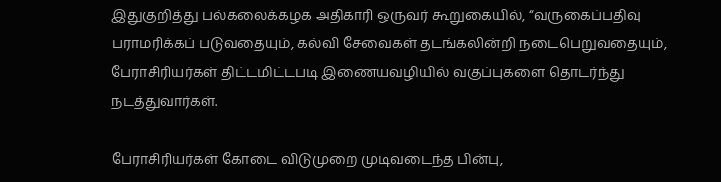இதுகுறித்து பல்கலைக்கழக அதிகாரி ஒருவர் கூறுகையில், “வருகைப்பதிவு பராமரிக்கப் படுவதையும், கல்வி சேவைகள் தடங்கலின்றி நடைபெறுவதையும், பேராசிரியர்கள் திட்டமிட்டபடி இணையவழியில் வகுப்புகளை தொடர்ந்து நடத்துவார்கள்.

பேராசிரியர்கள் கோடை விடுமுறை முடிவடைந்த பின்பு,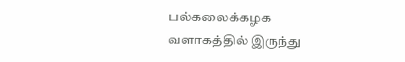பல்கலைக்கழக வளாகத்தில் இருந்து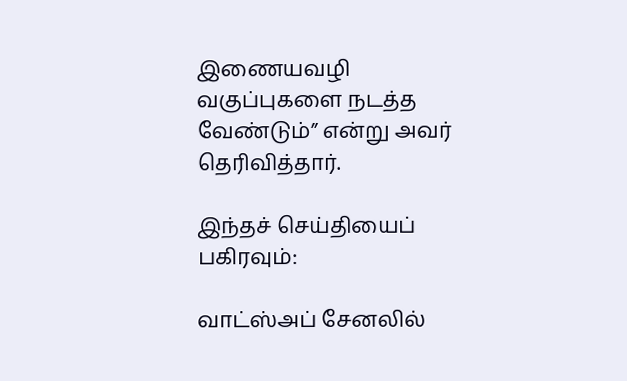இணையவழி வகுப்புகளை நடத்த வேண்டும்” என்று அவர் தெரிவித்தார்.

இந்தச் செய்தியைப் பகிரவும்:

வாட்ஸ்அப் சேனலில்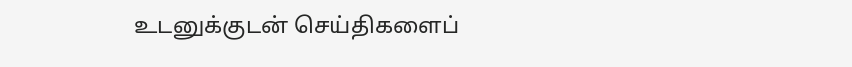உடனுக்குடன் செய்திகளைப்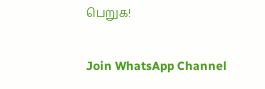பெறுக!

Join WhatsApp Channel